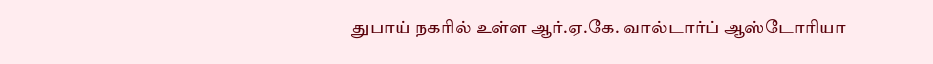துபாய் நகரில் உள்ள ஆர்.ஏ.கே. வால்டார்ப் ஆஸ்டோரியா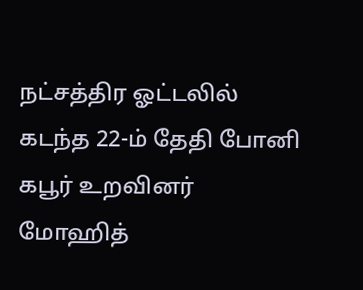நட்சத்திர ஓட்டலில் கடந்த 22-ம் தேதி போனி கபூர் உறவினர் மோஹித்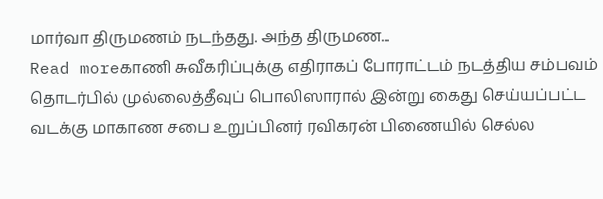மார்வா திருமணம் நடந்தது. அந்த திருமண...
Read moreகாணி சுவீகரிப்புக்கு எதிராகப் போராட்டம் நடத்திய சம்பவம் தொடர்பில் முல்லைத்தீவுப் பொலிஸாரால் இன்று கைது செய்யப்பட்ட வடக்கு மாகாண சபை உறுப்பினர் ரவிகரன் பிணையில் செல்ல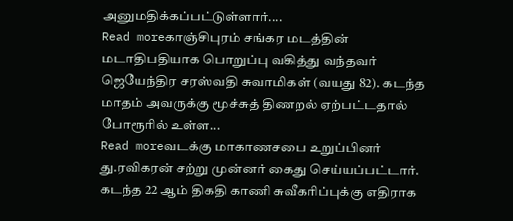அனுமதிக்கப்பட்டுள்ளார்....
Read moreகாஞ்சிபுரம் சங்கர மடத்தின் மடாதிபதியாக பொறுப்பு வகித்து வந்தவர் ஜெயேந்திர சரஸ்வதி சுவாமிகள் (வயது 82). கடந்த மாதம் அவருக்கு மூச்சுத் திணறல் ஏற்பட்டதால் போரூரில் உள்ள...
Read moreவடக்கு மாகாணசபை உறுப்பினர் து.ரவிகரன் சற்று முன்னர் கைது செய்யப்பட்டார். கடந்த 22 ஆம் திகதி காணி சுவீகரிப்புக்கு எதிராக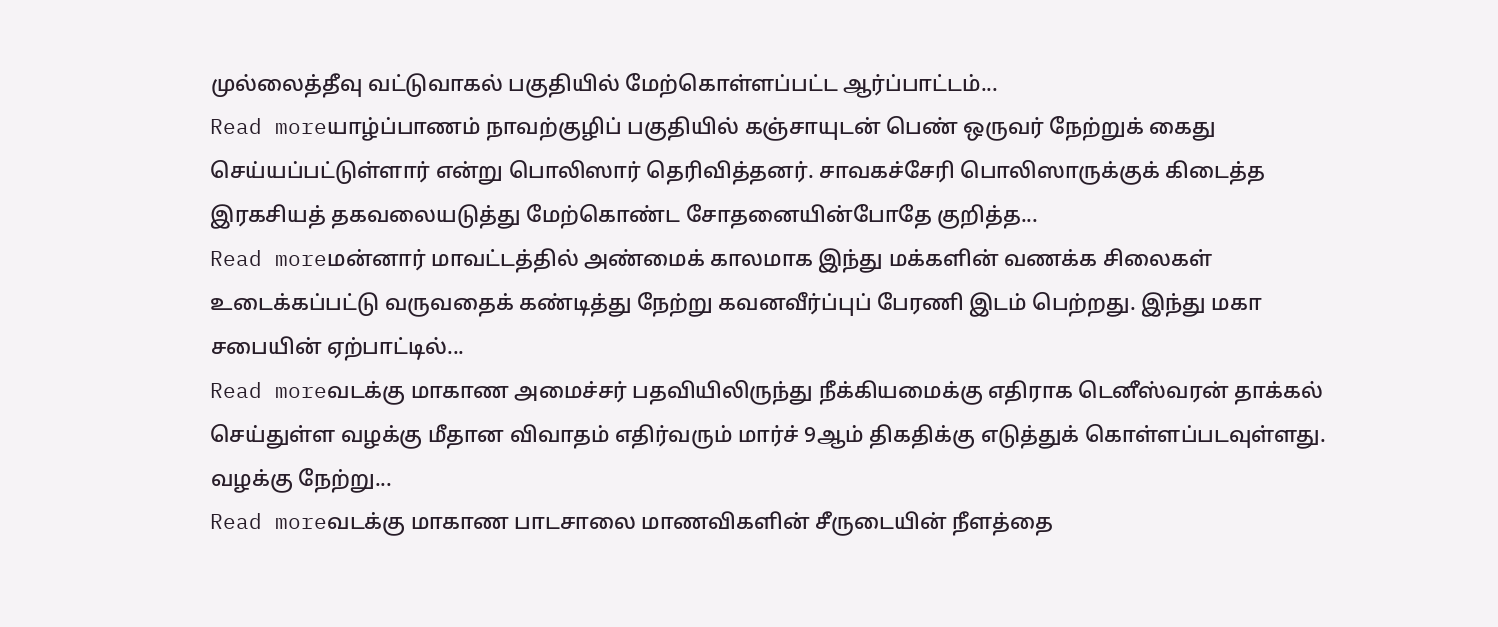முல்லைத்தீவு வட்டுவாகல் பகுதியில் மேற்கொள்ளப்பட்ட ஆர்ப்பாட்டம்...
Read moreயாழ்ப்பாணம் நாவற்குழிப் பகுதியில் கஞ்சாயுடன் பெண் ஒருவர் நேற்றுக் கைது செய்யப்பட்டுள்ளார் என்று பொலிஸார் தெரிவித்தனர். சாவகச்சேரி பொலிஸாருக்குக் கிடைத்த இரகசியத் தகவலையடுத்து மேற்கொண்ட சோதனையின்போதே குறித்த...
Read moreமன்னார் மாவட்டத்தில் அண்மைக் காலமாக இந்து மக்களின் வணக்க சிலைகள் உடைக்கப்பட்டு வருவதைக் கண்டித்து நேற்று கவனவீர்ப்புப் பேரணி இடம் பெற்றது. இந்து மகா சபையின் ஏற்பாட்டில்...
Read moreவடக்கு மாகாண அமைச்சர் பதவியிலிருந்து நீக்கியமைக்கு எதிராக டெனீஸ்வரன் தாக்கல் செய்துள்ள வழக்கு மீதான விவாதம் எதிர்வரும் மார்ச் 9ஆம் திகதிக்கு எடுத்துக் கொள்ளப்படவுள்ளது. வழக்கு நேற்று...
Read moreவடக்கு மாகாண பாடசாலை மாணவிகளின் சீருடையின் நீளத்தை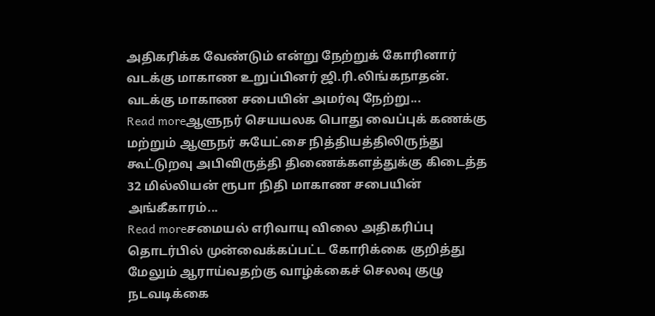அதிகரிக்க வேண்டும் என்று நேற்றுக் கோரினார் வடக்கு மாகாண உறுப்பினர் ஜி.ரி.லிங்கநாதன். வடக்கு மாகாண சபையின் அமர்வு நேற்று...
Read moreஆளுநர் செயயலக பொது வைப்புக் கணக்கு மற்றும் ஆளுநர் சுயேட்சை நித்தியத்திலிருந்து கூட்டுறவு அபிவிருத்தி திணைக்களத்துக்கு கிடைத்த 32 மில்லியன் ரூபா நிதி மாகாண சபையின் அங்கீகாரம்...
Read moreசமையல் எரிவாயு விலை அதிகரிப்பு தொடர்பில் முன்வைக்கப்பட்ட கோரிக்கை குறித்து மேலும் ஆராய்வதற்கு வாழ்க்கைச் செலவு குழு நடவடிக்கை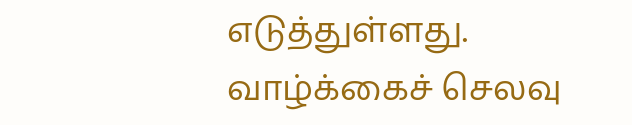எடுத்துள்ளது. வாழ்க்கைச் செலவு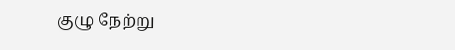குழு நேற்று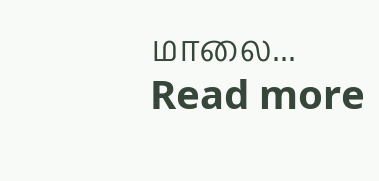மாலை...
Read more